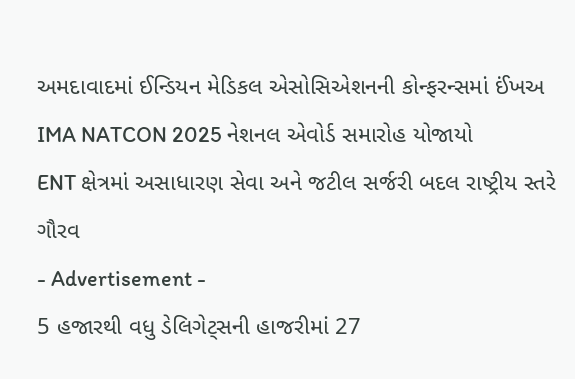અમદાવાદમાં ઈન્ડિયન મેડિકલ એસોસિએશનની કોન્ફરન્સમાં ઈંખઅ IMA NATCON 2025 નેશનલ એવોર્ડ સમારોહ યોજાયો
ENT ક્ષેત્રમાં અસાધારણ સેવા અને જટીલ સર્જરી બદલ રાષ્ટ્રીય સ્તરે ગૌરવ
- Advertisement -
5 હજારથી વધુ ડેલિગેટ્સની હાજરીમાં 27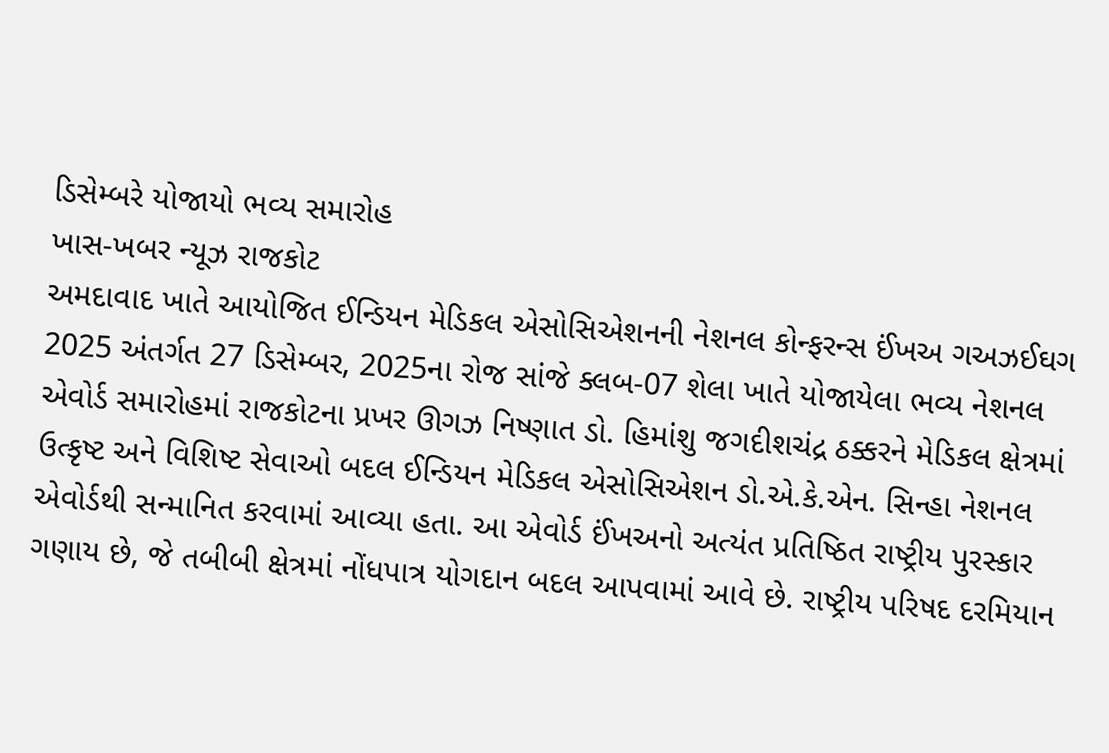ડિસેમ્બરે યોજાયો ભવ્ય સમારોહ
ખાસ-ખબર ન્યૂઝ રાજકોટ
અમદાવાદ ખાતે આયોજિત ઈન્ડિયન મેડિકલ એસોસિએશનની નેશનલ કોન્ફરન્સ ઈંખઅ ગઅઝઈઘગ 2025 અંતર્ગત 27 ડિસેમ્બર, 2025ના રોજ સાંજે ક્લબ-07 શેલા ખાતે યોજાયેલા ભવ્ય નેશનલ એવોર્ડ સમારોહમાં રાજકોટના પ્રખર ઊગઝ નિષ્ણાત ડો. હિમાંશુ જગદીશચંદ્ર ઠક્કરને મેડિકલ ક્ષેત્રમાં ઉત્કૃષ્ટ અને વિશિષ્ટ સેવાઓ બદલ ઈન્ડિયન મેડિકલ એસોસિએશન ડો.એ.કે.એન. સિન્હા નેશનલ એવોર્ડથી સન્માનિત કરવામાં આવ્યા હતા. આ એવોર્ડ ઈંખઅનો અત્યંત પ્રતિષ્ઠિત રાષ્ટ્રીય પુરસ્કાર ગણાય છે, જે તબીબી ક્ષેત્રમાં નોંધપાત્ર યોગદાન બદલ આપવામાં આવે છે. રાષ્ટ્રીય પરિષદ દરમિયાન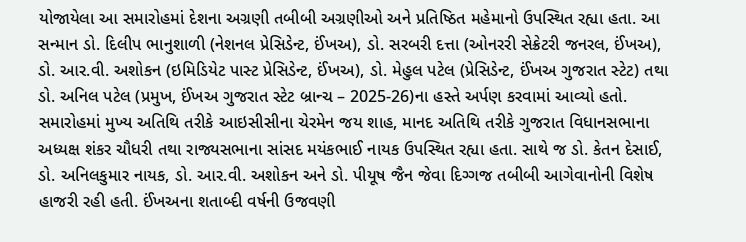યોજાયેલા આ સમારોહમાં દેશના અગ્રણી તબીબી અગ્રણીઓ અને પ્રતિષ્ઠિત મહેમાનો ઉપસ્થિત રહ્યા હતા. આ સન્માન ડો. દિલીપ ભાનુશાળી (નેશનલ પ્રેસિડેન્ટ, ઈંખઅ), ડો. સરબરી દત્તા (ઓનરરી સેક્રેટરી જનરલ, ઈંખઅ), ડો. આર.વી. અશોકન (ઇમિડિયેટ પાસ્ટ પ્રેસિડેન્ટ, ઈંખઅ), ડો. મેહુલ પટેલ (પ્રેસિડેન્ટ, ઈંખઅ ગુજરાત સ્ટેટ) તથા ડો. અનિલ પટેલ (પ્રમુખ, ઈંખઅ ગુજરાત સ્ટેટ બ્રાન્ચ – 2025-26)ના હસ્તે અર્પણ કરવામાં આવ્યો હતો. સમારોહમાં મુખ્ય અતિથિ તરીકે આઇસીસીના ચેરમેન જય શાહ, માનદ અતિથિ તરીકે ગુજરાત વિધાનસભાના અધ્યક્ષ શંકર ચૌધરી તથા રાજ્યસભાના સાંસદ મયંકભાઈ નાયક ઉપસ્થિત રહ્યા હતા. સાથે જ ડો. કેતન દેસાઈ, ડો. અનિલકુમાર નાયક, ડો. આર.વી. અશોકન અને ડો. પીયૂષ જૈન જેવા દિગ્ગજ તબીબી આગેવાનોની વિશેષ હાજરી રહી હતી. ઈંખઅના શતાબ્દી વર્ષની ઉજવણી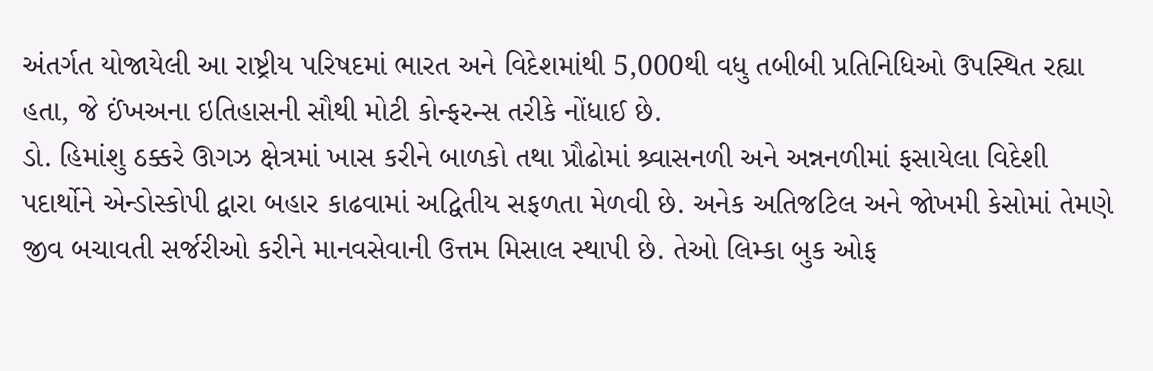અંતર્ગત યોજાયેલી આ રાષ્ટ્રીય પરિષદમાં ભારત અને વિદેશમાંથી 5,000થી વધુ તબીબી પ્રતિનિધિઓ ઉપસ્થિત રહ્યા હતા, જે ઈંખઅના ઇતિહાસની સૌથી મોટી કોન્ફરન્સ તરીકે નોંધાઈ છે.
ડો. હિમાંશુ ઠક્કરે ઊગઝ ક્ષેત્રમાં ખાસ કરીને બાળકો તથા પ્રૌઢોમાં શ્ર્વાસનળી અને અન્નનળીમાં ફસાયેલા વિદેશી પદાર્થોને એન્ડોસ્કોપી દ્વારા બહાર કાઢવામાં અદ્વિતીય સફળતા મેળવી છે. અનેક અતિજટિલ અને જોખમી કેસોમાં તેમણે જીવ બચાવતી સર્જરીઓ કરીને માનવસેવાની ઉત્તમ મિસાલ સ્થાપી છે. તેઓ લિમ્કા બુક ઓફ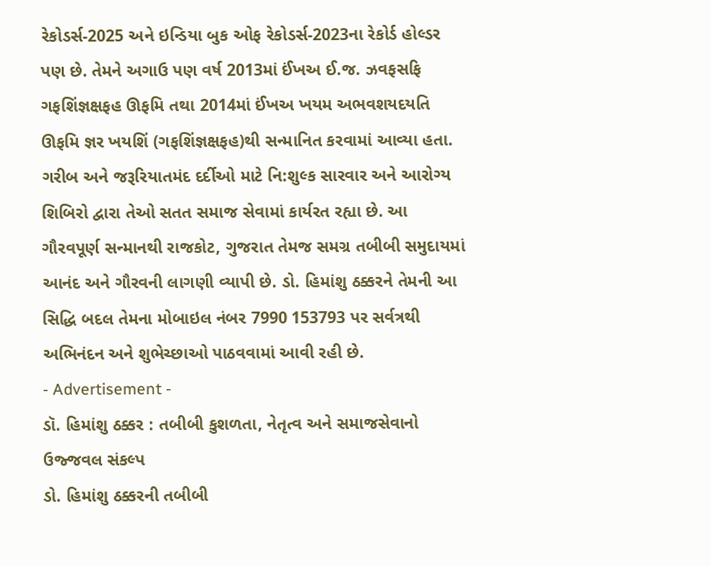રેકોડર્સ-2025 અને ઇન્ડિયા બુક ઓફ રેકોડર્સ-2023ના રેકોર્ડ હોલ્ડર પણ છે. તેમને અગાઉ પણ વર્ષ 2013માં ઈંખઅ ઈ.જ. ઝવફસફિ ગફશિંજ્ઞક્ષફહ ઊફમિ તથા 2014માં ઈંખઅ ખયમ અભવશયદયતિ ઊફમિ જ્ઞર ખયશિં (ગફશિંજ્ઞક્ષફહ)થી સન્માનિત કરવામાં આવ્યા હતા. ગરીબ અને જરૂરિયાતમંદ દર્દીઓ માટે નિ:શુલ્ક સારવાર અને આરોગ્ય શિબિરો દ્વારા તેઓ સતત સમાજ સેવામાં કાર્યરત રહ્યા છે. આ ગૌરવપૂર્ણ સન્માનથી રાજકોટ, ગુજરાત તેમજ સમગ્ર તબીબી સમુદાયમાં આનંદ અને ગૌરવની લાગણી વ્યાપી છે. ડો. હિમાંશુ ઠક્કરને તેમની આ સિદ્ધિ બદલ તેમના મોબાઇલ નંબર 7990 153793 પર સર્વત્રથી અભિનંદન અને શુભેચ્છાઓ પાઠવવામાં આવી રહી છે.
- Advertisement -
ડૉ. હિમાંશુ ઠક્કર : તબીબી કુશળતા, નેતૃત્વ અને સમાજસેવાનો ઉજ્જવલ સંકલ્પ
ડો. હિમાંશુ ઠક્કરની તબીબી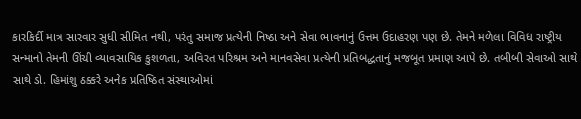કારકિર્દી માત્ર સારવાર સુધી સીમિત નથી, પરંતુ સમાજ પ્રત્યેની નિષ્ઠા અને સેવા ભાવનાનું ઉત્તમ ઉદાહરણ પણ છે. તેમને મળેલા વિવિધ રાષ્ટ્રીય સન્માનો તેમની ઊંચી વ્યાવસાયિક કુશળતા, અવિરત પરિશ્રમ અને માનવસેવા પ્રત્યેની પ્રતિબદ્ધતાનું મજબૂત પ્રમાણ આપે છે. તબીબી સેવાઓ સાથે સાથે ડો. હિમાંશુ ઠક્કરે અનેક પ્રતિષ્ઠિત સંસ્થાઓમાં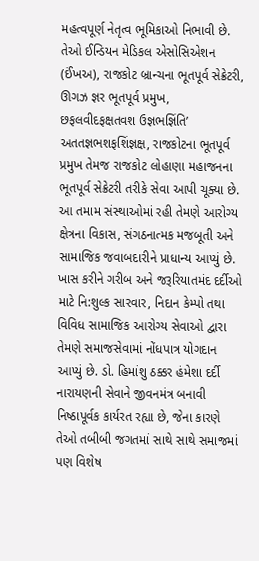મહત્વપૂર્ણ નેતૃત્વ ભૂમિકાઓ નિભાવી છે. તેઓ ઈન્ડિયન મેડિકલ એસોસિએશન (ઈંખઅ), રાજકોટ બ્રાન્ચના ભૂતપૂર્વ સેક્રેટરી, ઊગઝ જ્ઞર ભૂતપૂર્વ પ્રમુખ, છફલવીદફક્ષતવશ ઉજ્ઞભજ્ઞિંતિ’ અતતજ્ઞભશફશિંજ્ઞક્ષ, રાજકોટના ભૂતપૂર્વ પ્રમુખ તેમજ રાજકોટ લોહાણા મહાજનના ભૂતપૂર્વ સેક્રેટરી તરીકે સેવા આપી ચૂક્યા છે. આ તમામ સંસ્થાઓમાં રહી તેમણે આરોગ્ય ક્ષેત્રના વિકાસ, સંગઠનાત્મક મજબૂતી અને સામાજિક જવાબદારીને પ્રાધાન્ય આપ્યું છે. ખાસ કરીને ગરીબ અને જરૂરિયાતમંદ દર્દીઓ માટે નિ:શુલ્ક સારવાર, નિદાન કેમ્પો તથા વિવિધ સામાજિક આરોગ્ય સેવાઓ દ્વારા તેમણે સમાજસેવામાં નોંધપાત્ર યોગદાન આપ્યું છે. ડો. હિમાંશુ ઠક્કર હંમેશા દર્દી નારાયણની સેવાને જીવનમંત્ર બનાવી નિષ્ઠાપૂર્વક કાર્યરત રહ્યા છે, જેના કારણે તેઓ તબીબી જગતમાં સાથે સાથે સમાજમાં પણ વિશેષ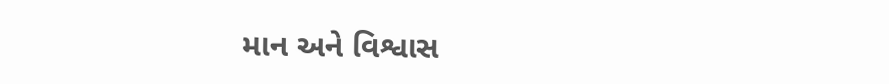માન અને વિશ્વાસ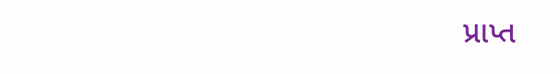પ્રાપ્ત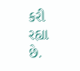કરી રહ્યા છે.